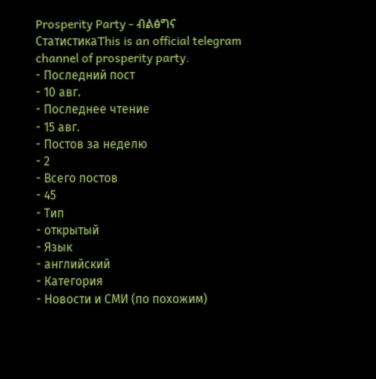Prosperity Party - ብልፅግና
СтатистикаThis is an official telegram channel of prosperity party.
- Последний пост
- 10 авг.
- Последнее чтение
- 15 авг.
- Постов за неделю
- 2
- Всего постов
- 45
- Тип
- открытый
- Язык
- английский
- Категория
- Новости и СМИ (по похожим)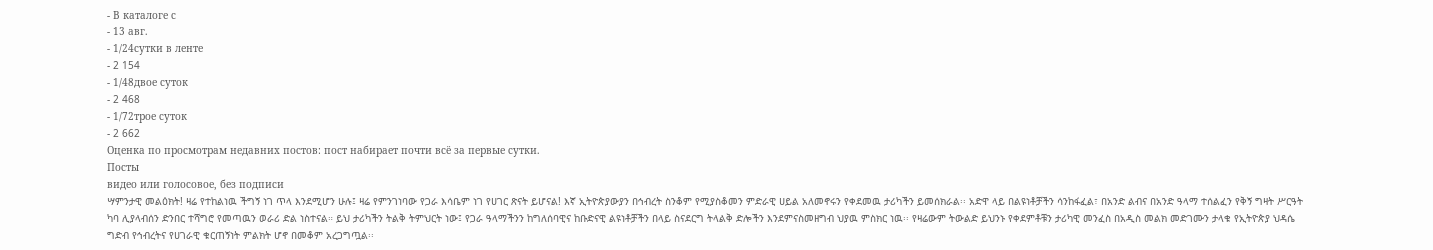- В каталоге с
- 13 авг.
- 1/24сутки в ленте
- 2 154
- 1/48двое суток
- 2 468
- 1/72трое суток
- 2 662
Оценка по просмотрам недавних постов: пост набирает почти всё за первые сутки.
Посты
видео или голосовое, без подписи
ሣምንታዊ መልዕክት! ዛሬ የተከልነዉ ችግኝ ነገ ጥላ እንደሚሆን ሁሉ፤ ዛሬ የምንገነባው የጋራ እሳቤም ነገ የሀገር ጽናት ይሆናል! እኛ ኢትዮጵያውያን በኅብረት ስንቆም የሚያስቆመን ምድራዊ ሀይል አለመኖሩን የቀደመዉ ታሪካችን ይመሰክራል፡፡ አድዋ ላይ በልዩነቶቻችን ሳንከፋፈል፣ በአንድ ልብና በአንድ ዓላማ ተሰልፈን የቅኝ ግዛት ሥርዓት ካባ ሊያላብሰን ድንበር ተሻግሮ የመጣዉን ወራሪ ድል ነስተናል። ይህ ታሪካችን ትልቅ ትምህርት ነው፤ የጋራ ዓላማችንን ከግለሰባዊና ከቡድናዊ ልዩነቶቻችን በላይ ስናደርግ ትላልቅ ድሎችን እንደምናስመዘግብ ህያዉ ምስክር ነዉ፡፡ የዛሬውም ትውልድ ይህንኑ የቀደምቶቹን ታሪካዊ መንፈስ በአዲስ መልክ መድገሙን ታላቁ የኢትዮጵያ ህዳሴ ግድብ የኅብረትና የሀገራዊ ቁርጠኝነት ምልክት ሆኖ በመቆም አረጋግጧል፡፡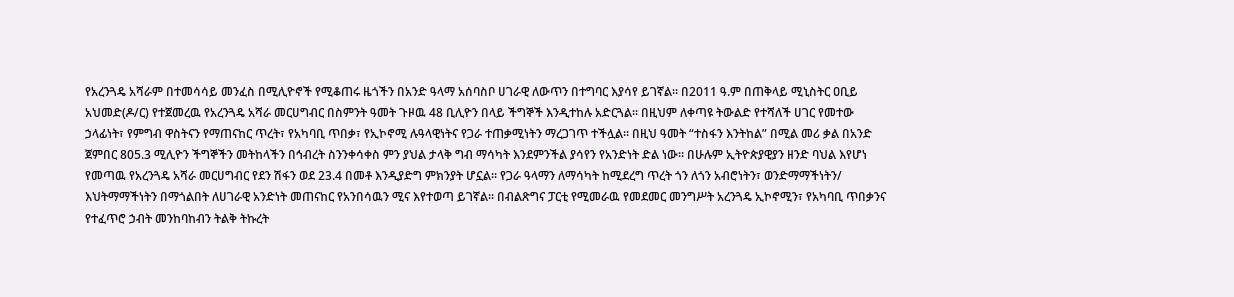የአረንጓዴ አሻራም በተመሳሳይ መንፈስ በሚሊዮኖች የሚቆጠሩ ዜጎችን በአንድ ዓላማ አሰባስቦ ሀገራዊ ለውጥን በተግባር እያሳየ ይገኛል። በ2011 ዓ.ም በጠቅላይ ሚኒስትር ዐቢይ አህመድ(ዶ/ር) የተጀመረዉ የአረንጓዴ አሻራ መርሀግብር በስምንት ዓመት ጉዞዉ 48 ቢሊዮን በላይ ችግኞች እንዲተከሉ አድርጓል፡፡ በዚህም ለቀጣዩ ትውልድ የተሻለች ሀገር የመተው ኃላፊነት፣ የምግብ ዋስትናን የማጠናከር ጥረት፣ የአካባቢ ጥበቃ፣ የኢኮኖሚ ሉዓላዊነትና የጋራ ተጠቃሚነትን ማረጋገጥ ተችሏል፡፡ በዚህ ዓመት “ተስፋን እንትከል” በሚል መሪ ቃል በአንድ ጀምበር 805.3 ሚሊዮን ችግኞችን መትከላችን በኅብረት ስንንቀሳቀስ ምን ያህል ታላቅ ግብ ማሳካት እንደምንችል ያሳየን የአንድነት ድል ነው። በሁሉም ኢትዮጵያዊያን ዘንድ ባህል እየሆነ የመጣዉ የአረንጓዴ አሻራ መርሀግብር የደን ሽፋን ወደ 23.4 በመቶ እንዲያድግ ምክንያት ሆኗል፡፡ የጋራ ዓላማን ለማሳካት ከሚደረግ ጥረት ጎን ለጎን አብሮነትን፣ ወንድማማችነትን/ እህትማማችነትን በማጎልበት ለሀገራዊ አንድነት መጠናከር የአንበሳዉን ሚና እየተወጣ ይገኛል፡፡ በብልጽግና ፓርቲ የሚመራዉ የመደመር መንግሥት አረንጓዴ ኢኮኖሚን፣ የአካባቢ ጥበቃንና የተፈጥሮ ኃብት መንከባከብን ትልቅ ትኩረት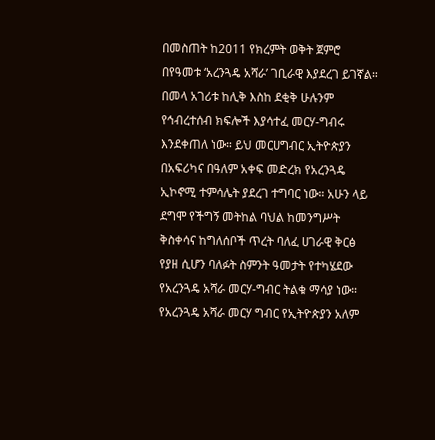በመስጠት ከ2011 የክረምት ወቅት ጀምሮ በየዓመቱ ‘አረንጓዴ አሻራ’ ገቢራዊ እያደረገ ይገኛል። በመላ አገሪቱ ከሊቅ እስከ ደቂቅ ሁሉንም የኅብረተሰብ ክፍሎች እያሳተፈ መርሃ-ግብሩ እንደቀጠለ ነው። ይህ መርሀግብር ኢትዮጵያን በአፍሪካና በዓለም አቀፍ መድረክ የአረንጓዴ ኢኮኖሚ ተምሳሌት ያደረገ ተግባር ነው። አሁን ላይ ደግሞ የችግኝ መትከል ባህል ከመንግሥት ቅስቀሳና ከግለሰቦች ጥረት ባለፈ ሀገራዊ ቅርፅ የያዘ ሲሆን ባለፉት ስምንት ዓመታት የተካሄደው የአረንጓዴ አሻራ መርሃ-ግብር ትልቁ ማሳያ ነው። የአረንጓዴ አሻራ መርሃ ግብር የኢትዮጵያን አለም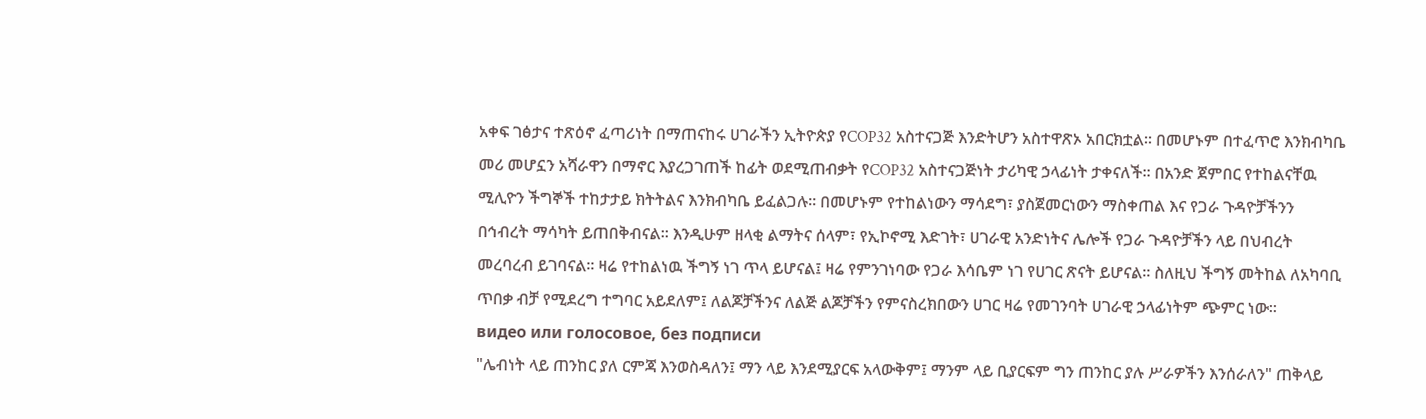አቀፍ ገፅታና ተጽዕኖ ፈጣሪነት በማጠናከሩ ሀገራችን ኢትዮጵያ የCOP32 አስተናጋጅ እንድትሆን አስተዋጽኦ አበርክቷል፡፡ በመሆኑም በተፈጥሮ እንክብካቤ መሪ መሆኗን አሻራዋን በማኖር እያረጋገጠች ከፊት ወደሚጠብቃት የCOP32 አስተናጋጅነት ታሪካዊ ኃላፊነት ታቀናለች፡፡ በአንድ ጀምበር የተከልናቸዉ ሚሊዮን ችግኞች ተከታታይ ክትትልና እንክብካቤ ይፈልጋሉ፡፡ በመሆኑም የተከልነውን ማሳደግ፣ ያስጀመርነውን ማስቀጠል እና የጋራ ጉዳዮቻችንን በኅብረት ማሳካት ይጠበቅብናል። እንዲሁም ዘላቂ ልማትና ሰላም፣ የኢኮኖሚ እድገት፣ ሀገራዊ አንድነትና ሌሎች የጋራ ጉዳዮቻችን ላይ በህብረት መረባረብ ይገባናል፡፡ ዛሬ የተከልነዉ ችግኝ ነገ ጥላ ይሆናል፤ ዛሬ የምንገነባው የጋራ እሳቤም ነገ የሀገር ጽናት ይሆናል። ስለዚህ ችግኝ መትከል ለአካባቢ ጥበቃ ብቻ የሚደረግ ተግባር አይደለም፤ ለልጆቻችንና ለልጅ ልጆቻችን የምናስረክበውን ሀገር ዛሬ የመገንባት ሀገራዊ ኃላፊነትም ጭምር ነው።
видео или голосовое, без подписи
"ሌብነት ላይ ጠንከር ያለ ርምጃ እንወስዳለን፤ ማን ላይ እንደሚያርፍ አላውቅም፤ ማንም ላይ ቢያርፍም ግን ጠንከር ያሉ ሥራዎችን እንሰራለን" ጠቅላይ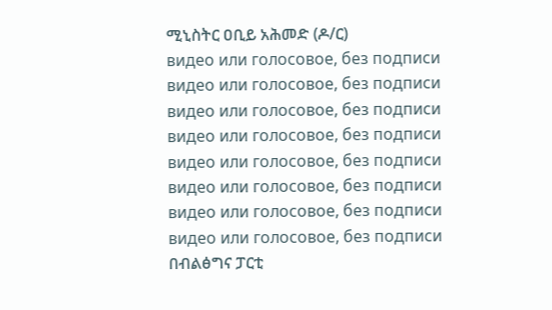ሚኒስትር ዐቢይ አሕመድ (ዶ/ር)
видео или голосовое, без подписи
видео или голосовое, без подписи
видео или голосовое, без подписи
видео или голосовое, без подписи
видео или голосовое, без подписи
видео или голосовое, без подписи
видео или голосовое, без подписи
видео или голосовое, без подписи
በብልፅግና ፓርቲ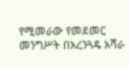የሚመራው የመደመር መንግሥት በአረንጓዴ አሻራ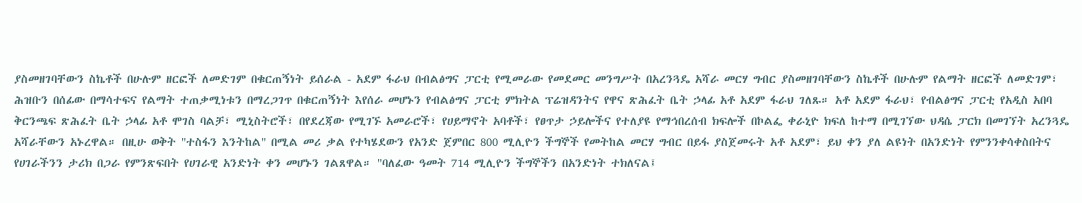ያስመዘገባቸውን ስኬቶች በሁሉም ዘርፎች ለመድገም በቁርጠኝነት ይሰራል - አደም ፋራህ በብልፅግና ፓርቲ የሚመራው የመደመር መንግሥት በአረንጓዴ አሻራ መርሃ ግብር ያስመዘገባቸውን ስኬቶች በሁሉም የልማት ዘርፎች ለመድገም፣ ሕዝቡን በሰፊው በማሳተፍና የልማት ተጠቃሚነቱን በማረጋገጥ በቁርጠኝነት እየሰራ መሆኑን የብልፅግና ፓርቲ ምክትል ፕሬዝዳንትና የዋና ጽሕፈት ቤት ኃላፊ አቶ አደም ፋራህ ገለጹ። አቶ አደም ፋራህ፣ የብልፅግና ፓርቲ የአዲስ አበባ ቅርንጫፍ ጽሕፈት ቤት ኃላፊ አቶ ሞገስ ባልቻ፣ ሚኒስትሮች፣ በየደረጃው የሚገኙ አመራሮች፣ የሀይማኖት አባቶች፣ የፀጥታ ኃይሎችና የተለያዩ የማኅበረሰብ ክፍሎች በኮልፌ ቀራኒዮ ክፍለ ከተማ በሚገኘው ህዳሴ ፓርክ በመገኘት አረንጓዴ አሻራቸውን አኑረዋል። በዚሁ ወቅት "ተስፋን እንትከል" በሚል መሪ ቃል የተካሄደውን የአንድ ጀምበር 800 ሚሊዮን ችግኞች የመትከል መርሃ ግብር በይፋ ያስጀመሩት አቶ አደም፣ ይህ ቀን ያለ ልዩነት በአንድነት የምንንቀሳቀስበትና የሀገራችንን ታሪክ በጋራ የምንጽፍበት የሀገራዊ አንድነት ቀን መሆኑን ገልጸዋል። "ባለፈው ዓመት 714 ሚሊዮን ችግኞችን በአንድነት ተክለናል፤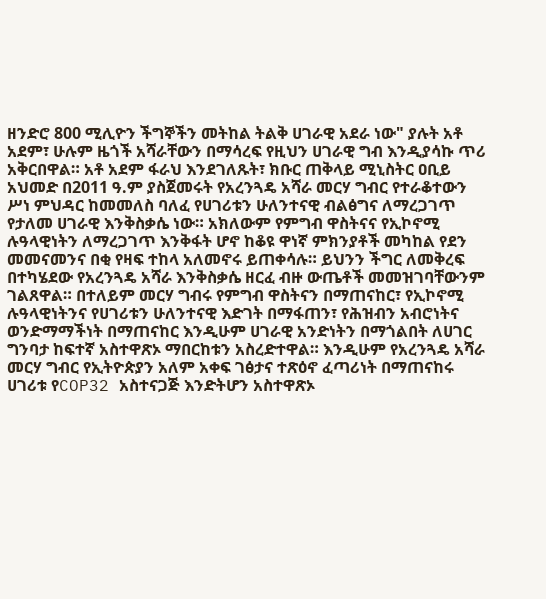ዘንድሮ 800 ሚሊዮን ችግኞችን መትከል ትልቅ ሀገራዊ አደራ ነው" ያሉት አቶ አደም፣ ሁሉም ዜጎች አሻራቸውን በማሳረፍ የዚህን ሀገራዊ ግብ እንዲያሳኩ ጥሪ አቅርበዋል። አቶ አደም ፋራህ እንደገለጹት፣ ክቡር ጠቅላይ ሚኒስትር ዐቢይ አህመድ በ2011 ዓ.ም ያስጀመሩት የአረንጓዴ አሻራ መርሃ ግብር የተራቆተውን ሥነ ምህዳር ከመመለስ ባለፈ የሀገሪቱን ሁለንተናዊ ብልፅግና ለማረጋገጥ የታለመ ሀገራዊ እንቅስቃሴ ነው። አክለውም የምግብ ዋስትናና የኢኮኖሚ ሉዓላዊነትን ለማረጋገጥ እንቅፋት ሆኖ ከቆዩ ዋነኛ ምክንያቶች መካከል የደን መመናመንና በቂ የዛፍ ተከላ አለመኖሩ ይጠቀሳሉ። ይህንን ችግር ለመቅረፍ በተካሄደው የአረንጓዴ አሻራ እንቅስቃሴ ዘርፈ ብዙ ውጤቶች መመዝገባቸውንም ገልጸዋል። በተለይም መርሃ ግብሩ የምግብ ዋስትናን በማጠናከር፣ የኢኮኖሚ ሉዓላዊነትንና የሀገሪቱን ሁለንተናዊ እድገት በማፋጠን፣ የሕዝብን አብሮነትና ወንድማማችነት በማጠናከር እንዲሁም ሀገራዊ አንድነትን በማጎልበት ለሀገር ግንባታ ከፍተኛ አስተዋጽኦ ማበርከቱን አስረድተዋል። እንዲሁም የአረንጓዴ አሻራ መርሃ ግብር የኢትዮጵያን አለም አቀፍ ገፅታና ተጽዕኖ ፈጣሪነት በማጠናከሩ ሀገሪቱ የCOP32 አስተናጋጅ እንድትሆን አስተዋጽኦ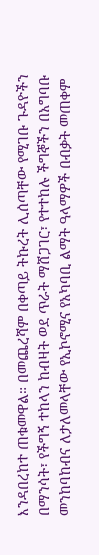እንዳበረከተ ጠቁመዋል። በመጨረሻም በቀጣይ ትኩረት ሊሰጣቸው የሚገቡ ጉዳዮችን በማንሳት፣ የችግኝ ተከላን ከብዛት ወደ ጥራት ማሸጋገር፣ የተተከሉ ችግኞችን በአግባቡ መንከባከብና ለታለመላቸው የኢኮኖሚና የአካባቢ ልማት ዓላማዎች በብቃት መጠቀም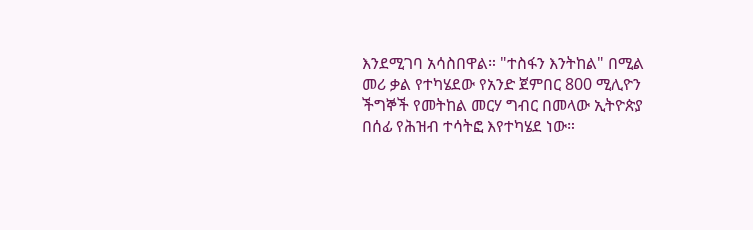እንደሚገባ አሳስበዋል። "ተስፋን እንትከል" በሚል መሪ ቃል የተካሄደው የአንድ ጀምበር 800 ሚሊዮን ችግኞች የመትከል መርሃ ግብር በመላው ኢትዮጵያ በሰፊ የሕዝብ ተሳትፎ እየተካሄደ ነው።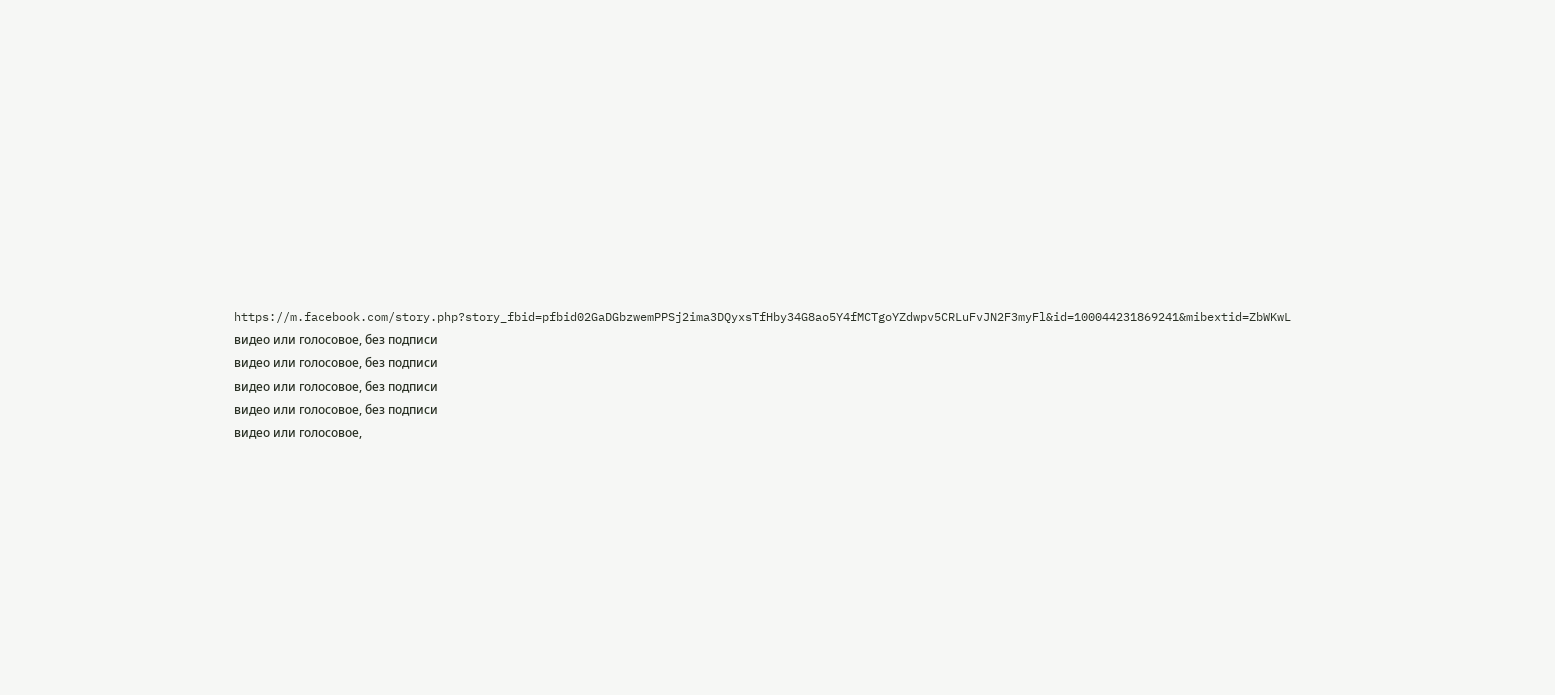https://m.facebook.com/story.php?story_fbid=pfbid02GaDGbzwemPPSj2ima3DQyxsTfHby34G8ao5Y4fMCTgoYZdwpv5CRLuFvJN2F3myFl&id=100044231869241&mibextid=ZbWKwL
видео или голосовое, без подписи
видео или голосовое, без подписи
видео или голосовое, без подписи
видео или голосовое, без подписи
видео или голосовое,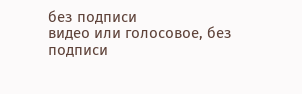без подписи
видео или голосовое, без подписи